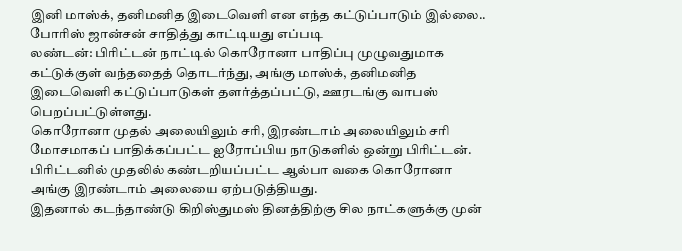இனி மாஸ்க், தனிமனித இடைவெளி என எந்த கட்டுப்பாடும் இல்லை.. போரிஸ் ஜான்சன் சாதித்து காட்டியது எப்படி
லண்டன்: பிரிட்டன் நாட்டில் கொரோனா பாதிப்பு முழுவதுமாக கட்டுக்குள் வந்ததைத் தொடர்ந்து, அங்கு மாஸ்க், தனிமனித இடைவெளி கட்டுப்பாடுகள் தளர்த்தப்பட்டு, ஊரடங்கு வாபஸ் பெறப்பட்டுள்ளது.
கொரோனா முதல் அலையிலும் சரி, இரண்டாம் அலையிலும் சரி மோசமாகப் பாதிக்கப்பட்ட ஐரோப்பிய நாடுகளில் ஒன்று பிரிட்டன். பிரிட்டனில் முதலில் கண்டறியப்பட்ட ஆல்பா வகை கொரோனா அங்கு இரண்டாம் அலையை ஏற்படுத்தியது.
இதனால் கடந்தாண்டு கிறிஸ்துமஸ் தினத்திற்கு சில நாட்களுக்கு முன்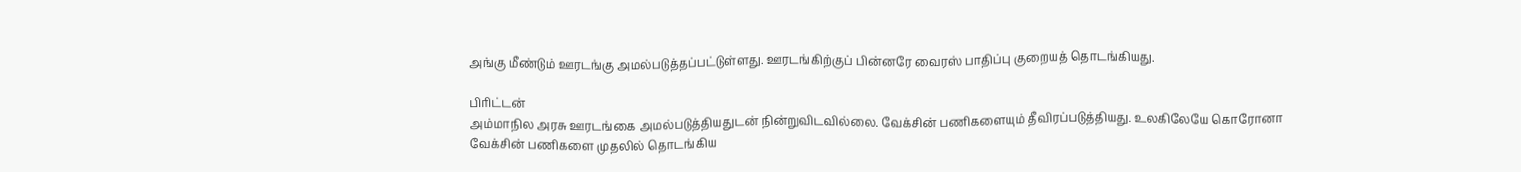அங்கு மீண்டும் ஊரடங்கு அமல்படுத்தப்பட்டுள்ளது. ஊரடங்கிற்குப் பின்னரே வைரஸ் பாதிப்பு குறையத் தொடங்கியது.

பிரிட்டன்
அம்மாநில அரசு ஊரடங்கை அமல்படுத்தியதுடன் நின்றுவிடவில்லை. வேக்சின் பணிகளையும் தீவிரப்படுத்தியது. உலகிலேயே கொரோனா வேக்சின் பணிகளை முதலில் தொடங்கிய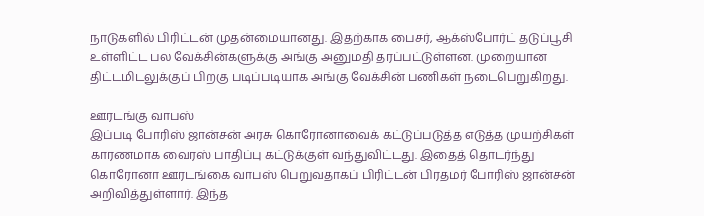நாடுகளில் பிரிட்டன் முதன்மையானது. இதற்காக பைசர், ஆக்ஸ்போர்ட் தடுப்பூசி உள்ளிட்ட பல வேக்சின்களுக்கு அங்கு அனுமதி தரப்பட்டுள்ளன. முறையான திட்டமிடலுக்குப் பிறகு படிப்படியாக அங்கு வேக்சின் பணிகள் நடைபெறுகிறது.

ஊரடங்கு வாபஸ்
இப்படி போரிஸ் ஜான்சன் அரசு கொரோனாவைக் கட்டுப்படுத்த எடுத்த முயற்சிகள் காரணமாக வைரஸ் பாதிப்பு கட்டுக்குள் வந்துவிட்டது. இதைத் தொடர்ந்து கொரோனா ஊரடங்கை வாபஸ் பெறுவதாகப் பிரிட்டன் பிரதமர் போரிஸ் ஜான்சன் அறிவித்துள்ளார். இந்த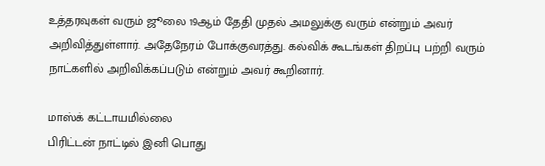உத்தரவுகள் வரும் ஜூலை 19ஆம் தேதி முதல் அமலுக்கு வரும் என்றும் அவர் அறிவித்துள்ளார். அதேநேரம் போக்குவரத்து. கல்விக் கூடங்கள் திறப்பு பற்றி வரும் நாட்களில் அறிவிக்கப்படும் என்றும் அவர் கூறினார்.

மாஸ்க் கட்டாயமில்லை
பிரிட்டன் நாட்டில் இனி பொது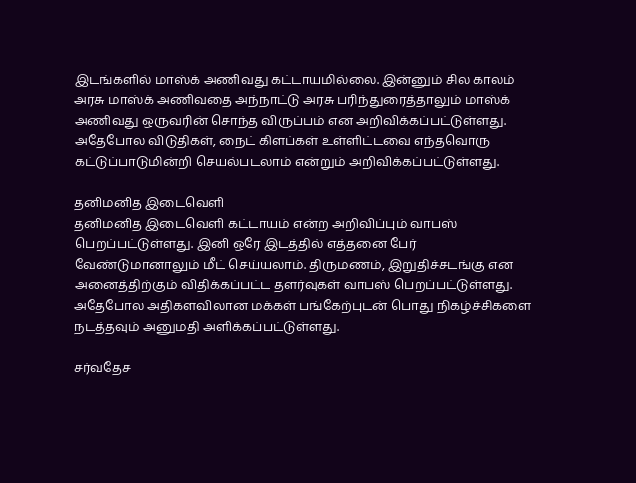இடங்களில் மாஸ்க் அணிவது கட்டாயமில்லை. இன்னும் சில காலம் அரசு மாஸ்க் அணிவதை அந்நாட்டு அரசு பரிந்துரைத்தாலும் மாஸ்க் அணிவது ஒருவரின் சொந்த விருப்பம் என அறிவிக்கப்பட்டுள்ளது. அதேபோல விடுதிகள், நைட் கிளப்கள் உள்ளிட்டவை எந்தவொரு கட்டுப்பாடுமின்றி செயல்படலாம் என்றும் அறிவிக்கப்பட்டுள்ளது.

தனிமனித இடைவெளி
தனிமனித இடைவெளி கட்டாயம் என்ற அறிவிப்பும் வாபஸ் பெறப்பட்டுள்ளது. இனி ஒரே இடத்தில் எத்தனை பேர் வேண்டுமானாலும் மீட் செய்யலாம். திருமணம், இறுதிச்சடங்கு என அனைத்திற்கும் விதிக்கப்பட்ட தளர்வுகள் வாபஸ் பெறப்பட்டுள்ளது. அதேபோல அதிகளவிலான மக்கள் பங்கேற்புடன் பொது நிகழ்ச்சிகளை நடத்தவும் அனுமதி அளிக்கப்பட்டுள்ளது.

சர்வதேச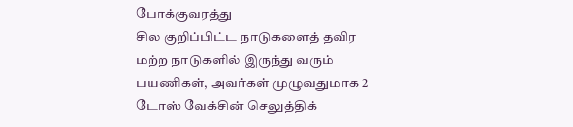போக்குவரத்து
சில குறிப்பிட்ட நாடுகளைத் தவிர மற்ற நாடுகளில் இருந்து வரும் பயணிகள், அவர்கள் முழுவதுமாக 2 டோஸ் வேக்சின் செலுத்திக்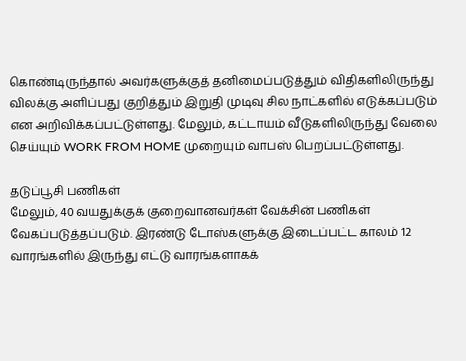கொண்டிருந்தால் அவர்களுக்குத் தனிமைப்படுத்தும் விதிகளிலிருந்து விலக்கு அளிப்பது குறித்தும் இறுதி முடிவு சில நாட்களில் எடுக்கப்படும் என அறிவிக்கப்பட்டுள்ளது. மேலும், கட்டாயம் வீடுகளிலிருந்து வேலை செய்யும் WORK FROM HOME முறையும் வாபஸ் பெறப்பட்டுள்ளது.

தடுப்பூசி பணிகள்
மேலும், 40 வயதுக்குக் குறைவானவர்கள் வேக்சின் பணிகள் வேகப்படுத்தப்படும். இரண்டு டோஸ்களுக்கு இடைப்பட்ட காலம் 12 வாரங்களில் இருந்து எட்டு வாரங்களாகக்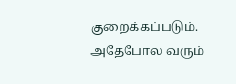குறைக்கப்படும். அதேபோல வரும்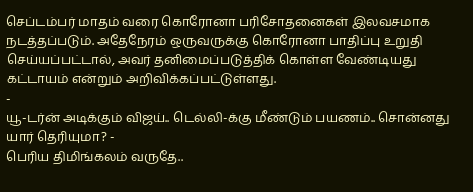செப்டம்பர் மாதம் வரை கொரோனா பரிசோதனைகள் இலவசமாக நடத்தப்படும். அதேநேரம் ஒருவருக்கு கொரோனா பாதிப்பு உறுதி செய்யப்பட்டால், அவர் தனிமைப்படுத்திக் கொள்ள வேண்டியது கட்டாயம் என்றும் அறிவிக்கப்பட்டுள்ளது.
-
யூ-டர்ன் அடிக்கும் விஜய்.. டெல்லி-க்கு மீண்டும் பயணம்.. சொன்னது யார் தெரியுமா? -
பெரிய திமிங்கலம் வருதே..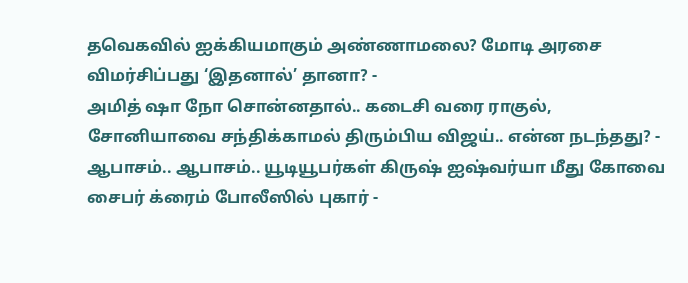தவெகவில் ஐக்கியமாகும் அண்ணாமலை? மோடி அரசை விமர்சிப்பது ‘இதனால்’ தானா? -
அமித் ஷா நோ சொன்னதால்.. கடைசி வரை ராகுல், சோனியாவை சந்திக்காமல் திரும்பிய விஜய்.. என்ன நடந்தது? -
ஆபாசம்.. ஆபாசம்.. யூடியூபர்கள் கிருஷ் ஐஷ்வர்யா மீது கோவை சைபர் க்ரைம் போலீஸில் புகார் -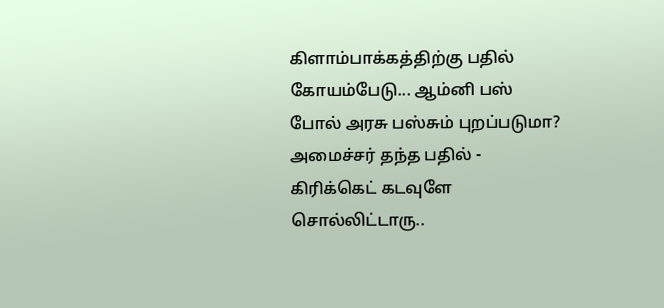கிளாம்பாக்கத்திற்கு பதில் கோயம்பேடு... ஆம்னி பஸ் போல் அரசு பஸ்சும் புறப்படுமா? அமைச்சர் தந்த பதில் -
கிரிக்கெட் கடவுளே சொல்லிட்டாரு..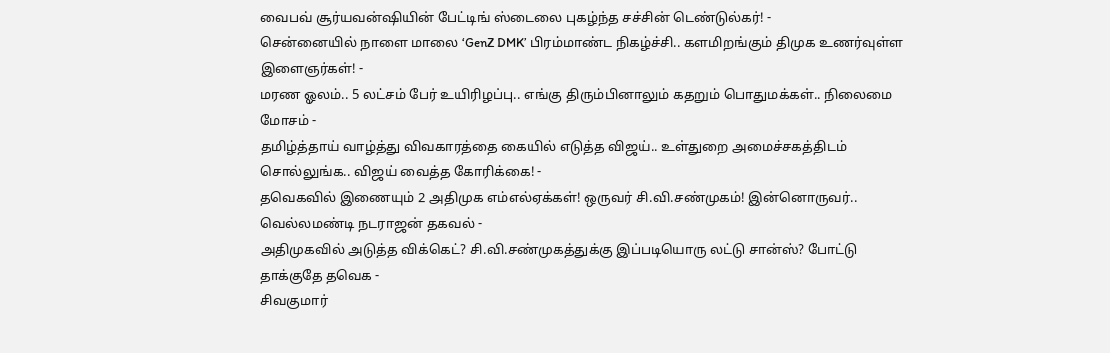வைபவ் சூர்யவன்ஷியின் பேட்டிங் ஸ்டைலை புகழ்ந்த சச்சின் டெண்டுல்கர்! -
சென்னையில் நாளை மாலை ‘GenZ DMK’ பிரம்மாண்ட நிகழ்ச்சி.. களமிறங்கும் திமுக உணர்வுள்ள இளைஞர்கள்! -
மரண ஓலம்.. 5 லட்சம் பேர் உயிரிழப்பு.. எங்கு திரும்பினாலும் கதறும் பொதுமக்கள்.. நிலைமை மோசம் -
தமிழ்த்தாய் வாழ்த்து விவகாரத்தை கையில் எடுத்த விஜய்.. உள்துறை அமைச்சகத்திடம் சொல்லுங்க.. விஜய் வைத்த கோரிக்கை! -
தவெகவில் இணையும் 2 அதிமுக எம்எல்ஏக்கள்! ஒருவர் சி.வி.சண்முகம்! இன்னொருவர்.. வெல்லமண்டி நடராஜன் தகவல் -
அதிமுகவில் அடுத்த விக்கெட்? சி.வி.சண்முகத்துக்கு இப்படியொரு லட்டு சான்ஸ்? போட்டு தாக்குதே தவெக -
சிவகுமார்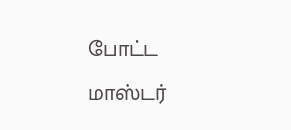போட்ட மாஸ்டர்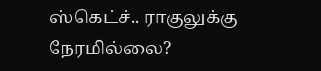ஸ்கெட்ச்.. ராகுலுக்கு நேரமில்லை?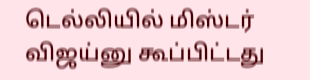டெல்லியில் மிஸ்டர் விஜய்னு கூப்பிட்டது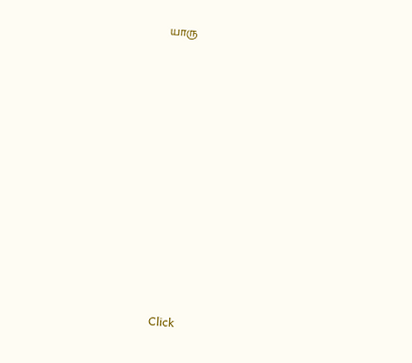யாரு












Click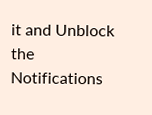it and Unblock the Notifications